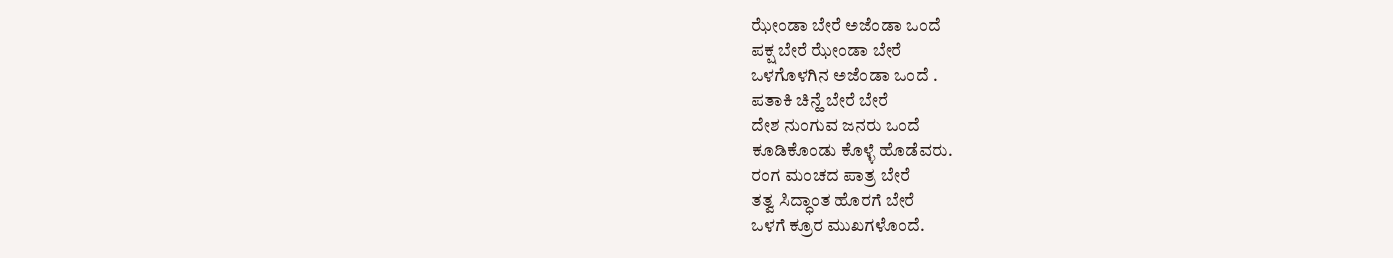ಝೇಂಡಾ ಬೇರೆ ಅಜೆಂಡಾ ಒಂದೆ
ಪಕ್ಷ ಬೇರೆ ಝೇಂಡಾ ಬೇರೆ
ಒಳಗೊಳಗಿನ ಅಜೆಂಡಾ ಒಂದೆ .
ಪತಾಕಿ ಚಿನ್ಹೆ ಬೇರೆ ಬೇರೆ
ದೇಶ ನುಂಗುವ ಜನರು ಒಂದೆ
ಕೂಡಿಕೊಂಡು ಕೊಳ್ಳೆ ಹೊಡೆವರು.
ರಂಗ ಮಂಚದ ಪಾತ್ರ ಬೇರೆ
ತತ್ವ ಸಿದ್ಧಾಂತ ಹೊರಗೆ ಬೇರೆ
ಒಳಗೆ ಕ್ರೂರ ಮುಖಗಳೊಂದೆ.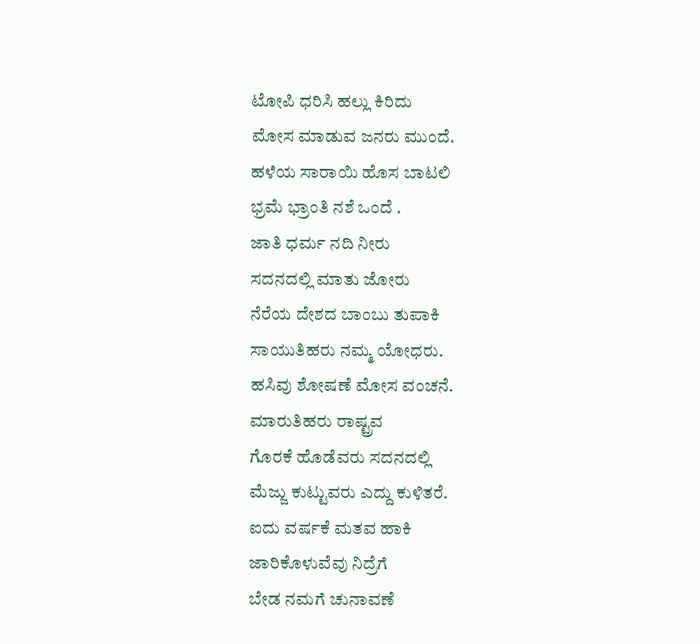ಟೋಪಿ ಧರಿಸಿ ಹಲ್ಲು ಕಿರಿದು
ಮೋಸ ಮಾಡುವ ಜನರು ಮುಂದೆ.
ಹಳೆಯ ಸಾರಾಯಿ ಹೊಸ ಬಾಟಲಿ
ಭ್ರಮೆ ಭ್ರಾಂತಿ ನಶೆ ಒಂದೆ .
ಜಾತಿ ಧರ್ಮ ನದಿ ನೀರು
ಸದನದಲ್ಲಿ ಮಾತು ಜೋರು
ನೆರೆಯ ದೇಶದ ಬಾಂಬು ತುಪಾಕಿ
ಸಾಯುತಿಹರು ನಮ್ಮ ಯೋಧರು.
ಹಸಿವು ಶೋಷಣೆ ಮೋಸ ವಂಚನೆ.
ಮಾರುತಿಹರು ರಾಷ್ಟ್ರವ
ಗೊರಕೆ ಹೊಡೆವರು ಸದನದಲ್ಲಿ
ಮೆಜ್ಜು ಕುಟ್ಟುವರು ಎದ್ದು ಕುಳಿತರೆ.
ಐದು ವರ್ಷಕೆ ಮತವ ಹಾಕಿ
ಜಾರಿಕೊಳುವೆವು ನಿದ್ರೆಗೆ
ಬೇಡ ನಮಗೆ ಚುನಾವಣೆ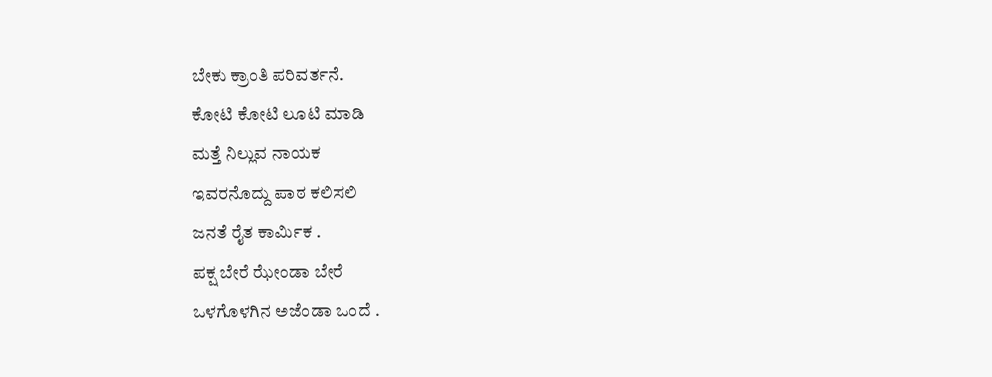ಬೇಕು ಕ್ರಾಂತಿ ಪರಿವರ್ತನೆ.
ಕೋಟಿ ಕೋಟಿ ಲೂಟಿ ಮಾಡಿ
ಮತ್ತೆ ನಿಲ್ಲುವ ನಾಯಕ
ಇವರನೊದ್ದು ಪಾಠ ಕಲಿಸಲಿ
ಜನತೆ ರೈತ ಕಾರ್ಮಿಕ .
ಪಕ್ಷ ಬೇರೆ ಝೇಂಡಾ ಬೇರೆ
ಒಳಗೊಳಗಿನ ಅಜೆಂಡಾ ಒಂದೆ .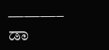———–
ಡಾ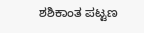ಶಶಿಕಾಂತ ಪಟ್ಟಣ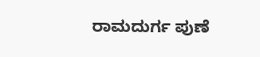ರಾಮದುರ್ಗ ಪುಣೆ